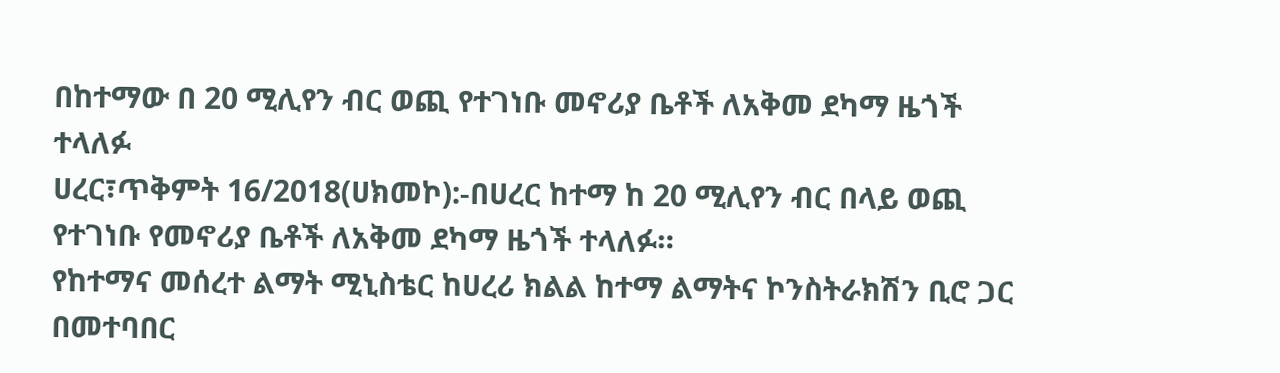በከተማው በ 20 ሚሊየን ብር ወጪ የተገነቡ መኖሪያ ቤቶች ለአቅመ ደካማ ዜጎች ተላለፉ
ሀረር፣ጥቅምት 16/2018(ሀክመኮ):-በሀረር ከተማ ከ 20 ሚሊየን ብር በላይ ወጪ የተገነቡ የመኖሪያ ቤቶች ለአቅመ ደካማ ዜጎች ተላለፉ።
የከተማና መሰረተ ልማት ሚኒስቴር ከሀረሪ ክልል ከተማ ልማትና ኮንስትራክሽን ቢሮ ጋር በመተባበር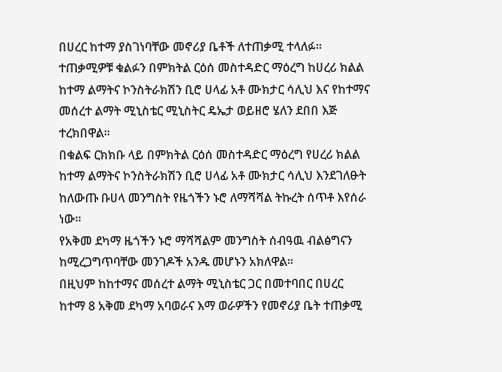በሀረር ከተማ ያስገነባቸው መኖሪያ ቤቶች ለተጠቃሚ ተላለፉ።
ተጠቃሚዎቹ ቁልፉን በምክትል ርዕሰ መስተዳድር ማዕረግ ከሀረሪ ክልል ከተማ ልማትና ኮንስትራክሽን ቢሮ ሀላፊ አቶ ሙክታር ሳሊህ እና የከተማና መሰረተ ልማት ሚኒስቴር ሚኒስትር ዴኤታ ወይዘሮ ሄለን ደበበ እጅ ተረክበዋል።
በቁልፍ ርክክቡ ላይ በምክትል ርዕሰ መስተዳድር ማዕረግ የሀረሪ ክልል ከተማ ልማትና ኮንስትራክሽን ቢሮ ሀላፊ አቶ ሙክታር ሳሊህ እንደገለፁት ከለውጡ ቡሀላ መንግስት የዜጎችን ኑሮ ለማሻሻል ትኩረት ሰጥቶ እየሰራ ነው።
የአቅመ ደካማ ዜጎችን ኑሮ ማሻሻልም መንግስት ሰብዓዉ ብልፅግናን ከሚረጋግጥባቸው መንገዶች አንዱ መሆኑን አክለዋል።
በዚህም ከከተማና መሰረተ ልማት ሚኒስቴር ጋር በመተባበር በሀረር ከተማ 8 አቅመ ደካማ አባወራና እማ ወራዎችን የመኖሪያ ቤት ተጠቃሚ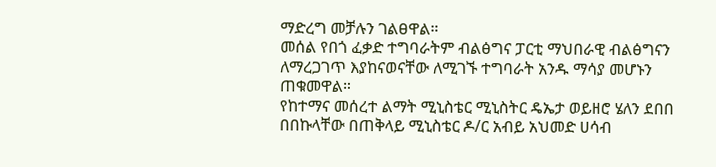ማድረግ መቻሉን ገልፀዋል።
መሰል የበጎ ፈቃድ ተግባራትም ብልፅግና ፓርቲ ማህበራዊ ብልፅግናን ለማረጋገጥ እያከናወናቸው ለሚገኙ ተግባራት አንዱ ማሳያ መሆኑን ጠቁመዋል።
የከተማና መሰረተ ልማት ሚኒስቴር ሚኒስትር ዴኤታ ወይዘሮ ሄለን ደበበ በበኩላቸው በጠቅላይ ሚኒስቴር ዶ/ር አብይ አህመድ ሀሳብ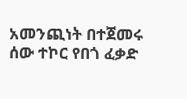አመንጪነት በተጀመሩ ሰው ተኮር የበጎ ፈቃድ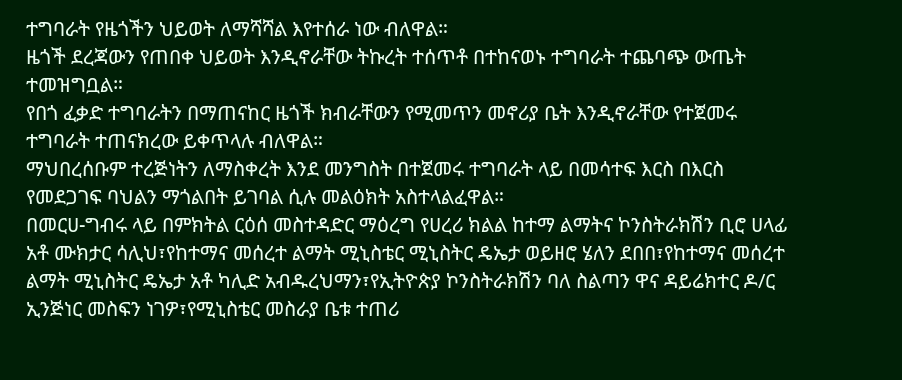ተግባራት የዜጎችን ህይወት ለማሻሻል እየተሰራ ነው ብለዋል።
ዜጎች ደረጃውን የጠበቀ ህይወት እንዲኖራቸው ትኩረት ተሰጥቶ በተከናወኑ ተግባራት ተጨባጭ ውጤት ተመዝግቧል።
የበጎ ፈቃድ ተግባራትን በማጠናከር ዜጎች ክብራቸውን የሚመጥን መኖሪያ ቤት እንዲኖራቸው የተጀመሩ ተግባራት ተጠናክረው ይቀጥላሉ ብለዋል።
ማህበረሰቡም ተረጅነትን ለማስቀረት እንደ መንግስት በተጀመሩ ተግባራት ላይ በመሳተፍ እርስ በእርስ የመደጋገፍ ባህልን ማጎልበት ይገባል ሲሉ መልዕክት አስተላልፈዋል።
በመርሀ-ግብሩ ላይ በምክትል ርዕሰ መስተዳድር ማዕረግ የሀረሪ ክልል ከተማ ልማትና ኮንስትራክሽን ቢሮ ሀላፊ አቶ ሙክታር ሳሊህ፣የከተማና መሰረተ ልማት ሚኒስቴር ሚኒስትር ዴኤታ ወይዘሮ ሄለን ደበበ፣የከተማና መሰረተ ልማት ሚኒስትር ዴኤታ አቶ ካሊድ አብዱረህማን፣የኢትዮጵያ ኮንስትራክሽን ባለ ስልጣን ዋና ዳይሬክተር ዶ/ር ኢንጅነር መስፍን ነገዎ፣የሚኒስቴር መስራያ ቤቱ ተጠሪ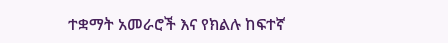ተቋማት አመራሮች እና የክልሉ ከፍተኛ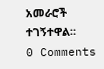አመራሮች ተገኝተዋል።
0 Comments